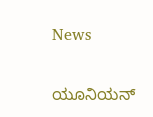News

ಯೂನಿಯನ್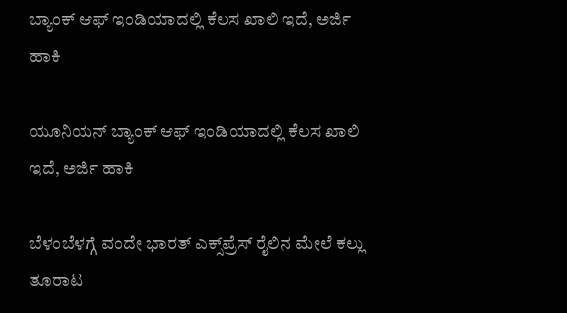ಬ್ಯಾಂಕ್ ಆಫ್ ಇಂಡಿಯಾದಲ್ಲಿ ಕೆಲಸ ಖಾಲಿ ಇದೆ, ಅರ್ಜಿ ಹಾಕಿ

ಯೂನಿಯನ್ ಬ್ಯಾಂಕ್ ಆಫ್ ಇಂಡಿಯಾದಲ್ಲಿ ಕೆಲಸ ಖಾಲಿ ಇದೆ, ಅರ್ಜಿ ಹಾಕಿ

ಬೆಳಂಬೆಳಗ್ಗೆ ವಂದೇ ಭಾರತ್ ಎಕ್ಸ್‌ಪ್ರೆಸ್‌ ರೈಲಿನ ಮೇಲೆ ಕಲ್ಲು ತೂರಾಟ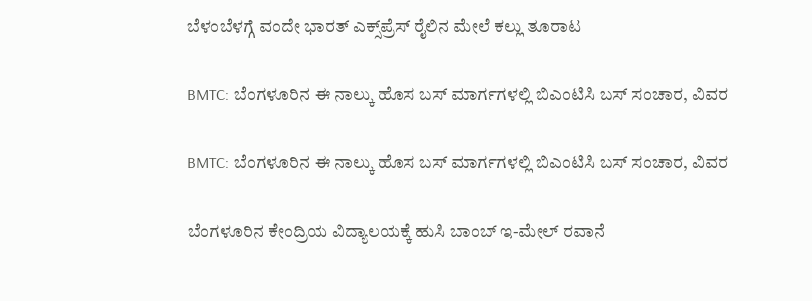ಬೆಳಂಬೆಳಗ್ಗೆ ವಂದೇ ಭಾರತ್ ಎಕ್ಸ್‌ಪ್ರೆಸ್‌ ರೈಲಿನ ಮೇಲೆ ಕಲ್ಲು ತೂರಾಟ

BMTC: ಬೆಂಗಳೂರಿನ ಈ ನಾಲ್ಕು ಹೊಸ ಬಸ್ ಮಾರ್ಗಗಳಲ್ಲಿ ಬಿಎಂಟಿಸಿ ಬಸ್‌ ಸಂಚಾರ, ವಿವರ

BMTC: ಬೆಂಗಳೂರಿನ ಈ ನಾಲ್ಕು ಹೊಸ ಬಸ್ ಮಾರ್ಗಗಳಲ್ಲಿ ಬಿಎಂಟಿಸಿ ಬಸ್‌ ಸಂಚಾರ, ವಿವರ

ಬೆಂಗಳೂರಿನ ಕೇಂದ್ರಿಯ ವಿದ್ಯಾಲಯಕ್ಕೆ ಹುಸಿ ಬಾಂಬ್ ಇ-ಮೇಲ್ ರವಾನೆ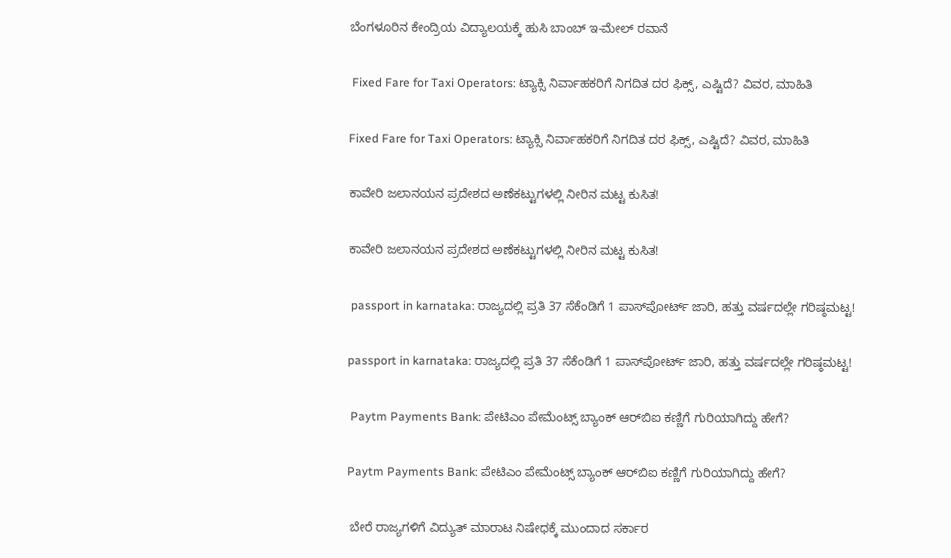ಬೆಂಗಳೂರಿನ ಕೇಂದ್ರಿಯ ವಿದ್ಯಾಲಯಕ್ಕೆ ಹುಸಿ ಬಾಂಬ್ ಇ-ಮೇಲ್ ರವಾನೆ

 Fixed Fare for Taxi Operators: ಟ್ಯಾಕ್ಸಿ ನಿರ್ವಾಹಕರಿಗೆ ನಿಗದಿತ ದರ ಫಿಕ್ಸ್‌, ಎಷ್ಟಿದೆ? ವಿವರ, ಮಾಹಿತಿ

Fixed Fare for Taxi Operators: ಟ್ಯಾಕ್ಸಿ ನಿರ್ವಾಹಕರಿಗೆ ನಿಗದಿತ ದರ ಫಿಕ್ಸ್‌, ಎಷ್ಟಿದೆ? ವಿವರ, ಮಾಹಿತಿ

ಕಾವೇರಿ ಜಲಾನಯನ ಪ್ರದೇಶದ ಅಣೆಕಟ್ಟುಗಳಲ್ಲಿ ನೀರಿನ ಮಟ್ಟ ಕುಸಿತ!

ಕಾವೇರಿ ಜಲಾನಯನ ಪ್ರದೇಶದ ಅಣೆಕಟ್ಟುಗಳಲ್ಲಿ ನೀರಿನ ಮಟ್ಟ ಕುಸಿತ!

 passport in karnataka: ರಾಜ್ಯದಲ್ಲಿ ಪ್ರತಿ 37 ಸೆಕೆಂಡಿಗೆ 1 ಪಾಸ್‌ಪೋರ್ಟ್ ಜಾರಿ, ಹತ್ತು ವರ್ಷದಲ್ಲೇ ಗರಿಷ್ಠಮಟ್ಟ!

passport in karnataka: ರಾಜ್ಯದಲ್ಲಿ ಪ್ರತಿ 37 ಸೆಕೆಂಡಿಗೆ 1 ಪಾಸ್‌ಪೋರ್ಟ್ ಜಾರಿ, ಹತ್ತು ವರ್ಷದಲ್ಲೇ ಗರಿಷ್ಠಮಟ್ಟ!

 Paytm Payments Bank: ಪೇಟಿಎಂ ಪೇಮೆಂಟ್ಸ್ ಬ್ಯಾಂಕ್ ಆರ್‌ಬಿಐ ಕಣ್ಣಿಗೆ ಗುರಿಯಾಗಿದ್ದು ಹೇಗೆ?

Paytm Payments Bank: ಪೇಟಿಎಂ ಪೇಮೆಂಟ್ಸ್ ಬ್ಯಾಂಕ್ ಆರ್‌ಬಿಐ ಕಣ್ಣಿಗೆ ಗುರಿಯಾಗಿದ್ದು ಹೇಗೆ?

 ಬೇರೆ ರಾಜ್ಯಗಳಿಗೆ ವಿದ್ಯುತ್ ಮಾರಾಟ ನಿಷೇಧಕ್ಕೆ ಮುಂದಾದ ಸರ್ಕಾರ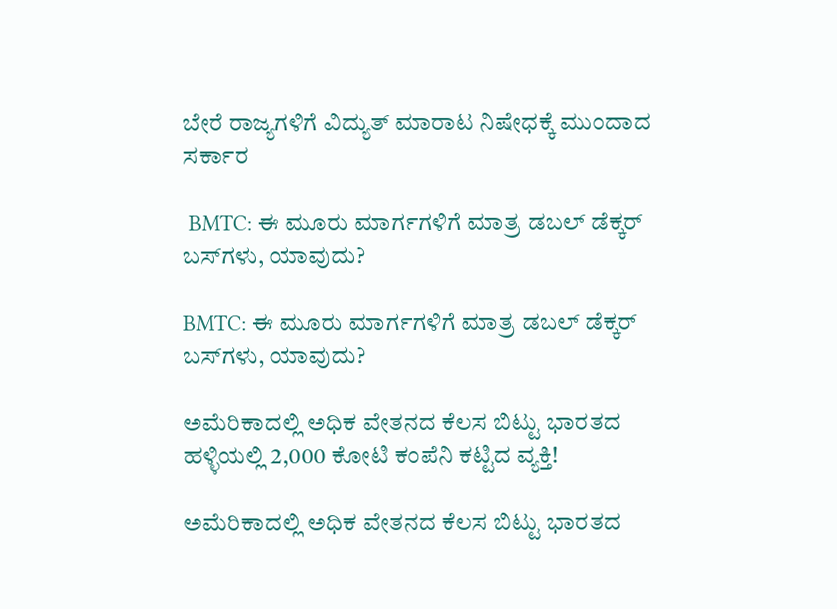ಬೇರೆ ರಾಜ್ಯಗಳಿಗೆ ವಿದ್ಯುತ್ ಮಾರಾಟ ನಿಷೇಧಕ್ಕೆ ಮುಂದಾದ ಸರ್ಕಾರ

 BMTC: ಈ ಮೂರು ಮಾರ್ಗಗಳಿಗೆ ಮಾತ್ರ ಡಬಲ್ ಡೆಕ್ಕರ್ ಬಸ್‌ಗಳು, ಯಾವುದು?

BMTC: ಈ ಮೂರು ಮಾರ್ಗಗಳಿಗೆ ಮಾತ್ರ ಡಬಲ್ ಡೆಕ್ಕರ್ ಬಸ್‌ಗಳು, ಯಾವುದು?

ಅಮೆರಿಕಾದಲ್ಲಿ ಅಧಿಕ ವೇತನದ ಕೆಲಸ ಬಿಟ್ಟು ಭಾರತದ ಹಳ್ಳಿಯಲ್ಲಿ 2,000 ಕೋಟಿ ಕಂಪೆನಿ ಕಟ್ಟಿದ ವ್ಯಕ್ತಿ!

ಅಮೆರಿಕಾದಲ್ಲಿ ಅಧಿಕ ವೇತನದ ಕೆಲಸ ಬಿಟ್ಟು ಭಾರತದ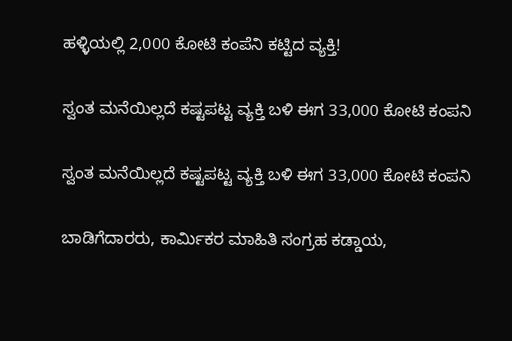ಹಳ್ಳಿಯಲ್ಲಿ 2,000 ಕೋಟಿ ಕಂಪೆನಿ ಕಟ್ಟಿದ ವ್ಯಕ್ತಿ!

ಸ್ವಂತ ಮನೆಯಿಲ್ಲದೆ ಕಷ್ಟಪಟ್ಟ ವ್ಯಕ್ತಿ ಬಳಿ ಈಗ 33,000 ಕೋಟಿ ಕಂಪನಿ

ಸ್ವಂತ ಮನೆಯಿಲ್ಲದೆ ಕಷ್ಟಪಟ್ಟ ವ್ಯಕ್ತಿ ಬಳಿ ಈಗ 33,000 ಕೋಟಿ ಕಂಪನಿ

ಬಾಡಿಗೆದಾರರು, ಕಾರ್ಮಿಕರ ಮಾಹಿತಿ ಸಂಗ್ರಹ ಕಡ್ಡಾಯ,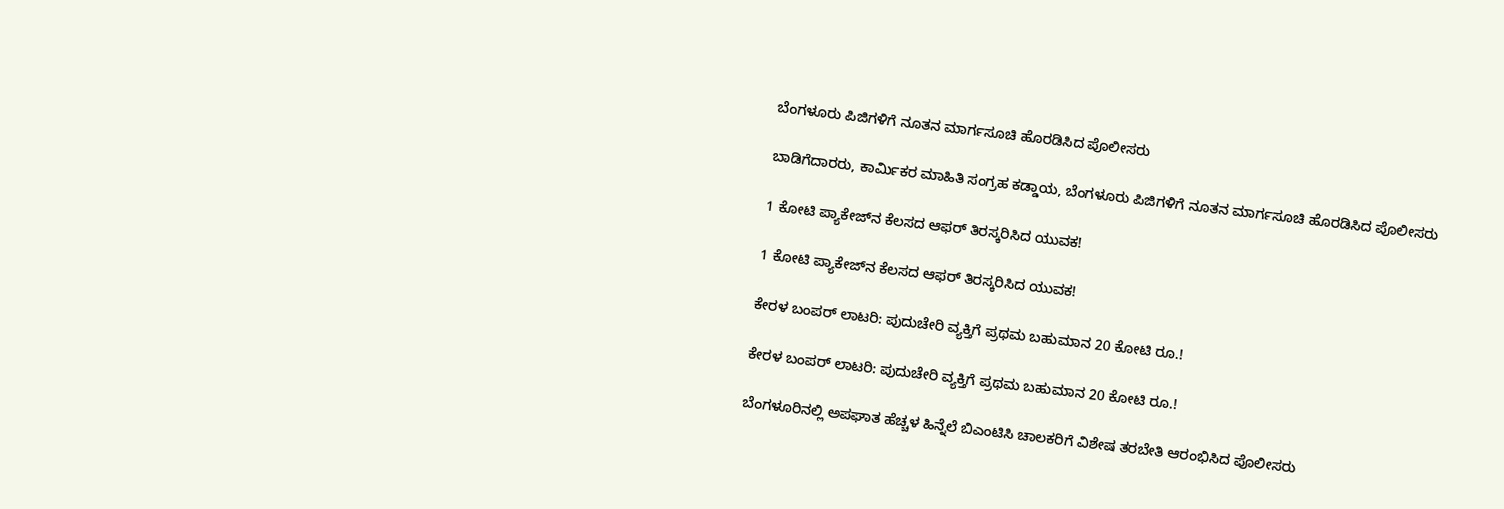ಬೆಂಗಳೂರು ಪಿಜಿಗಳಿಗೆ ನೂತನ ಮಾರ್ಗಸೂಚಿ ಹೊರಡಿಸಿದ ಪೊಲೀಸರು

ಬಾಡಿಗೆದಾರರು, ಕಾರ್ಮಿಕರ ಮಾಹಿತಿ ಸಂಗ್ರಹ ಕಡ್ಡಾಯ, ಬೆಂಗಳೂರು ಪಿಜಿಗಳಿಗೆ ನೂತನ ಮಾರ್ಗಸೂಚಿ ಹೊರಡಿಸಿದ ಪೊಲೀಸರು

1 ಕೋಟಿ ಪ್ಯಾಕೇಜ್‌ನ ಕೆಲಸದ ಆಫರ್‌ ತಿರಸ್ಕರಿಸಿದ ಯುವಕ!

1 ಕೋಟಿ ಪ್ಯಾಕೇಜ್‌ನ ಕೆಲಸದ ಆಫರ್‌ ತಿರಸ್ಕರಿಸಿದ ಯುವಕ!

ಕೇರಳ ಬಂಪರ್ ಲಾಟರಿ: ಪುದುಚೇರಿ ವ್ಯಕ್ತಿಗೆ ಪ್ರಥಮ ಬಹುಮಾನ 20 ಕೋಟಿ ರೂ.!

ಕೇರಳ ಬಂಪರ್ ಲಾಟರಿ: ಪುದುಚೇರಿ ವ್ಯಕ್ತಿಗೆ ಪ್ರಥಮ ಬಹುಮಾನ 20 ಕೋಟಿ ರೂ.!

ಬೆಂಗಳೂರಿನಲ್ಲಿ ಅಪಘಾತ ಹೆಚ್ಚಳ ಹಿನ್ನೆಲೆ ಬಿಎಂಟಿಸಿ ಚಾಲಕರಿಗೆ ವಿಶೇಷ ತರಬೇತಿ ಆರಂಭಿಸಿದ ಪೊಲೀಸರು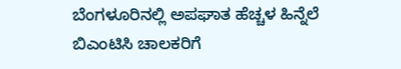ಬೆಂಗಳೂರಿನಲ್ಲಿ ಅಪಘಾತ ಹೆಚ್ಚಳ ಹಿನ್ನೆಲೆ ಬಿಎಂಟಿಸಿ ಚಾಲಕರಿಗೆ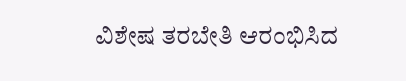ವಿಶೇಷ ತರಬೇತಿ ಆರಂಭಿಸಿದ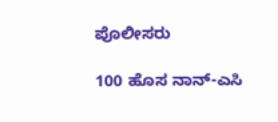ಪೊಲೀಸರು

100 ಹೊಸ ನಾನ್-ಎಸಿ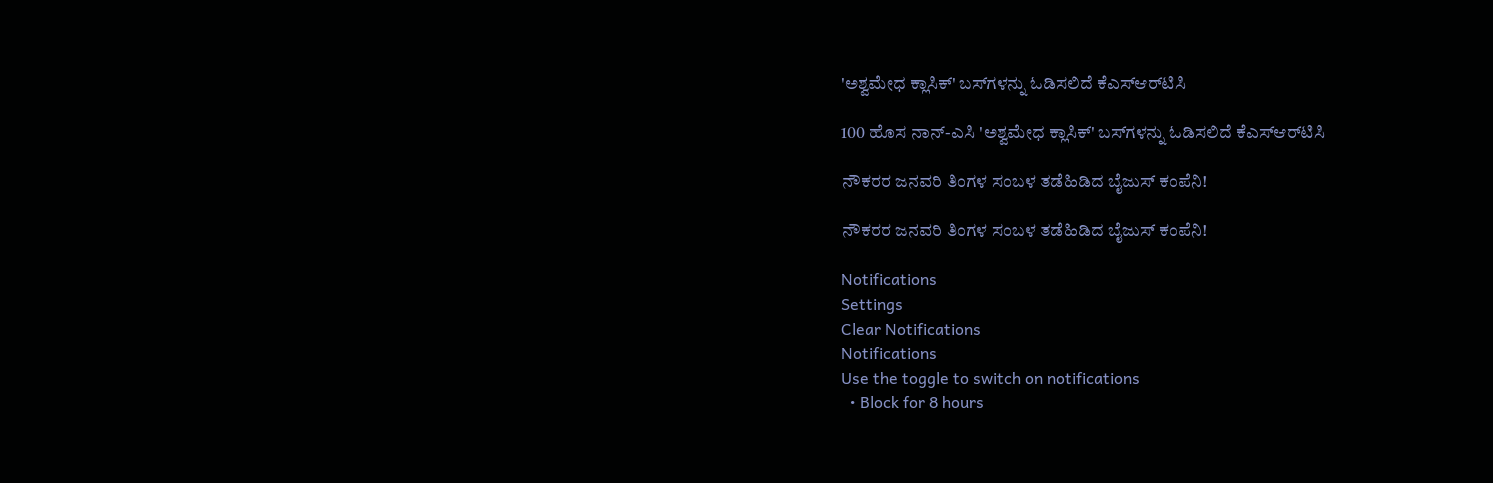'ಅಶ್ವಮೇಧ ಕ್ಲಾಸಿಕ್' ಬಸ್‌ಗಳನ್ನು ಓಡಿಸಲಿದೆ ಕೆಎಸ್‌ಆರ್‌ಟಿಸಿ

100 ಹೊಸ ನಾನ್-ಎಸಿ 'ಅಶ್ವಮೇಧ ಕ್ಲಾಸಿಕ್' ಬಸ್‌ಗಳನ್ನು ಓಡಿಸಲಿದೆ ಕೆಎಸ್‌ಆರ್‌ಟಿಸಿ

ನೌಕರರ ಜನವರಿ ತಿಂಗಳ ಸಂಬಳ ತಡೆಹಿಡಿದ ಬೈಜುಸ್‌ ಕಂಪೆನಿ!

ನೌಕರರ ಜನವರಿ ತಿಂಗಳ ಸಂಬಳ ತಡೆಹಿಡಿದ ಬೈಜುಸ್‌ ಕಂಪೆನಿ!

Notifications
Settings
Clear Notifications
Notifications
Use the toggle to switch on notifications
  • Block for 8 hours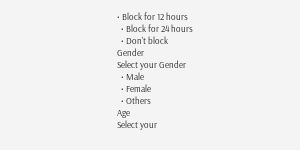• Block for 12 hours
  • Block for 24 hours
  • Don't block
Gender
Select your Gender
  • Male
  • Female
  • Others
Age
Select your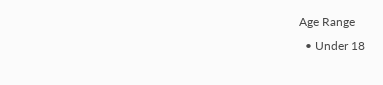Age Range
  • Under 18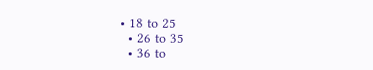• 18 to 25
  • 26 to 35
  • 36 to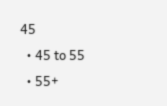45
  • 45 to 55
  • 55+